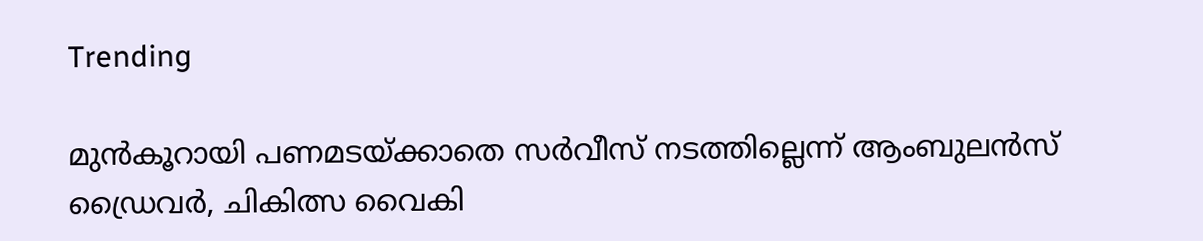Trending

മുൻകൂറായി പണമടയ്ക്കാതെ സർവീസ് നടത്തില്ലെന്ന് ആംബുലൻസ് ഡ്രൈവർ, ചികിത്സ വൈകി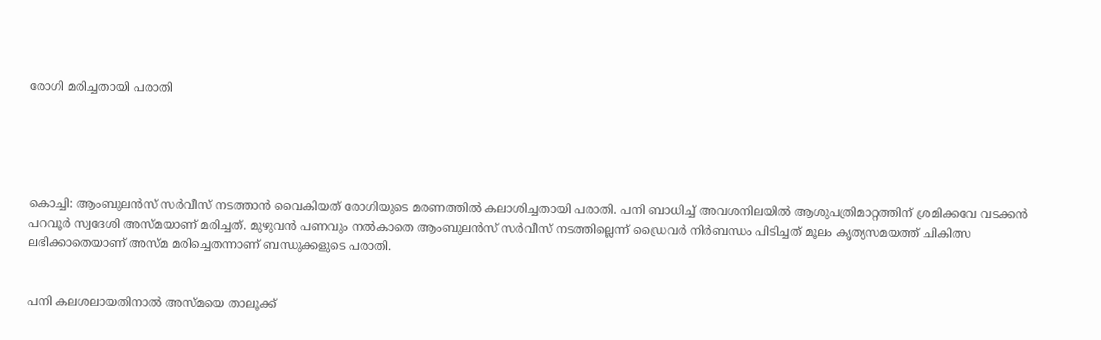രോഗി മരിച്ചതായി പരാതി





കൊച്ചി: ആംബുലൻസ് സർവീസ് നടത്താൻ വൈകിയത് രോഗിയുടെ മരണത്തിൽ കലാശിച്ചതായി പരാതി. പനി ബാധിച്ച് അവശനിലയിൽ ആശുപത്രിമാറ്റത്തിന് ശ്രമിക്കവേ വടക്കൻ പറവൂർ സ്വദേശി അസ്മയാണ് മരിച്ചത്. മുഴുവൻ പണവും നൽകാതെ ആംബുലൻസ് സർവീസ് നടത്തില്ലെന്ന് ഡ്രൈവർ നിർബന്ധം പിടിച്ചത് മൂലം കൃത്യസമയത്ത് ചികിത്സ ലഭിക്കാതെയാണ് അസ്മ മരിച്ചെതന്നാണ് ബന്ധുക്കളുടെ പരാതി.


പനി കലശലായതിനാൽ അസ്മയെ താലൂക്ക്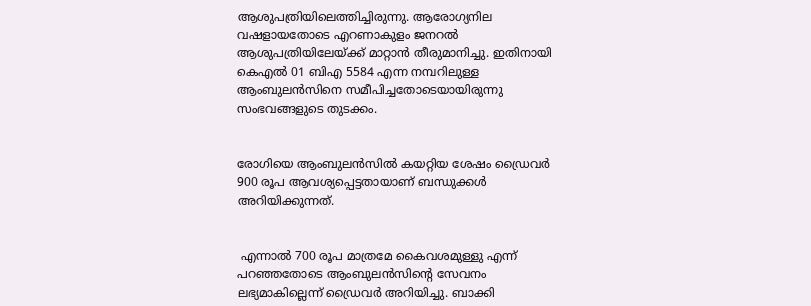ആശുപത്രിയിലെത്തിച്ചിരുന്നു. ആരോഗ്യനില വഷളായതോടെ എറണാകുളം ജനറൽ ആശുപത്രിയിലേയ്ക്ക് മാറ്റാൻ തീരുമാനിച്ചു. ഇതിനായി കെഎൽ 01 ബിഎ 5584 എന്ന നമ്പറിലുള്ള ആംബുലൻസിനെ സമീപിച്ചതോടെയായിരുന്നു സംഭവങ്ങളുടെ തുടക്കം.


രോഗിയെ ആംബുലൻസിൽ കയറ്റിയ ശേഷം ഡ്രൈവർ 900 രൂപ ആവശ്യപ്പെട്ടതായാണ് ബന്ധുക്കൾ അറിയിക്കുന്നത്.


 എന്നാൽ 700 രൂപ മാത്രമേ കൈവശമുള്ളു എന്ന് പറഞ്ഞതോടെ ആംബുലൻസിന്റെ സേവനം ലഭ്യമാകില്ലെന്ന് ഡ്രൈവർ അറിയിച്ചു. ബാക്കി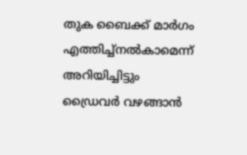തുക ബൈക്ക് മാർഗം എത്തിച്ച്നൽകാമെന്ന് അറിയിച്ചിട്ടും ‌ ‌ ഡ്രൈവർ വഴങ്ങാൻ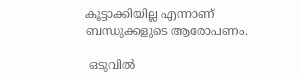കൂട്ടാക്കിയില്ല എന്നാണ് ബന്ധുക്കളുടെ ആരോപണം.

 ഒടുവിൽ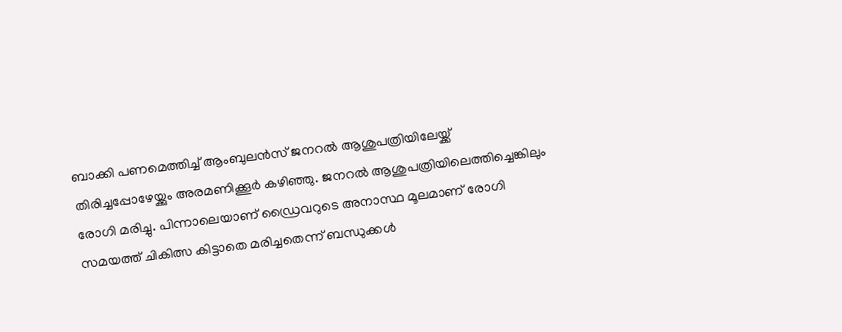ബാക്കി പണമെത്തിച്ച് ആംബുലൻസ് ജനറൽ ആശുപത്രിയിലേയ്ക്ക് തിരിച്ചപ്പോഴേയ്ക്കും അരമണിക്കൂർ കഴിഞ്ഞു. ജനറൽ ആശുപത്രിയിലെത്തിച്ചെങ്കിലും രോഗി മരിച്ചു. പിന്നാലെയാണ് ഡ്രൈവറുടെ അനാസ്ഥ മൂലമാണ് രോഗി സമയത്ത് ചികിത്സ കിട്ടാതെ മരിച്ചതെന്ന് ബന്ധുക്കൾ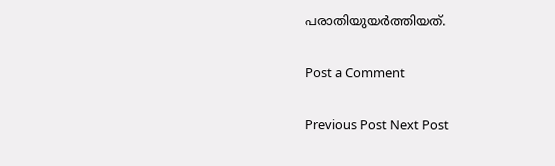പരാതിയുയർത്തിയത്.

Post a Comment

Previous Post Next Post